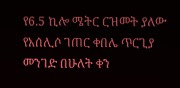የ6.5 ኪሎ ሜትር ርዝመት ያለው የአሰሊሶ ገጠር ቀበሌ ጥርጊያ መንገድ በሁለት ቀን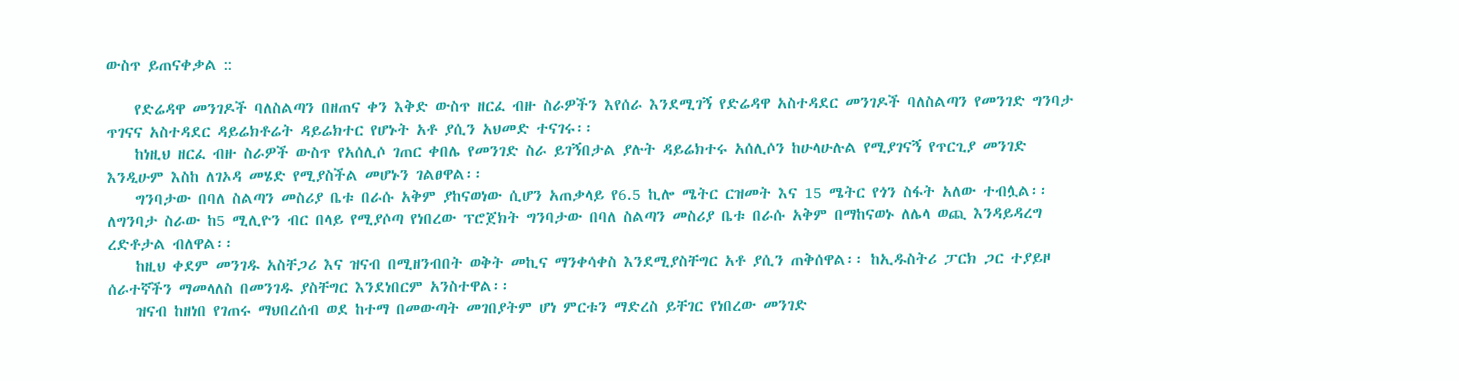ውስጥ ይጠናቀቃል ::

    የድሬዳዋ መንገዶች ባለስልጣን በዘጠና ቀን እቅድ ውስጥ ዘርፈ ብዙ ስራዎችን እየሰራ እንደሚገኝ የድሬዳዋ አስተዳደር መንገዶች ባለስልጣን የመንገድ ግንባታ ጥገናና አስተዳደር ዳይሬክቶሬት ዳይሬክተር የሆኑት አቶ ያሲን አህመድ ተናገሩ፡፡
    ከነዚህ ዘርፈ ብዙ ስራዎች ውስጥ የአሰሊሶ ገጠር ቀበሌ የመንገድ ስራ ይገኝበታል ያሉት ዳይሬክተሩ አሰሊሶን ከሁላሁሉል የሚያገናኝ የጥርጊያ መንገድ እንዲሁም እስከ ለገኦዳ መሄድ የሚያስችል መሆኑን ገልፀዋል፡፡
    ግንባታው በባለ ስልጣን መስሪያ ቤቱ በራሱ አቅም ያከናወነው ሲሆን አጠቃላይ የ6.5 ኪሎ ሜትር ርዝመት እና 15 ሜትር የጎን ስፋት አለው ተብሏል፡፡ ለግንባታ ስራው ከ5 ሚሊዮን ብር በላይ የሚያሶጣ የነበረው ፕሮጀክት ግንባታው በባለ ስልጣን መስሪያ ቤቱ በራሱ አቅም በማከናወኑ ለሌላ ወጪ እንዳይዳረግ ረድቶታል ብለዋል፡፡
    ከዚህ ቀደም መንገዱ አስቸጋሪ እና ዝናብ በሚዘንብበት ወቅት መኪና ማንቀሳቀስ እንደሚያስቸግር አቶ ያሲን ጠቅሰዋል፡፡ ከኢዱስትሪ ፓርክ ጋር ተያይዞ ሰራተኛችን ማመላለስ በመንገዱ ያስቸግር እንደነበርም አንስተዋል፡፡
    ዝናብ ከዘነበ የገጠሩ ማህበረሰብ ወደ ከተማ በመውጣት መገበያትም ሆነ ምርቱን ማድረስ ይቸገር የነበረው መንገድ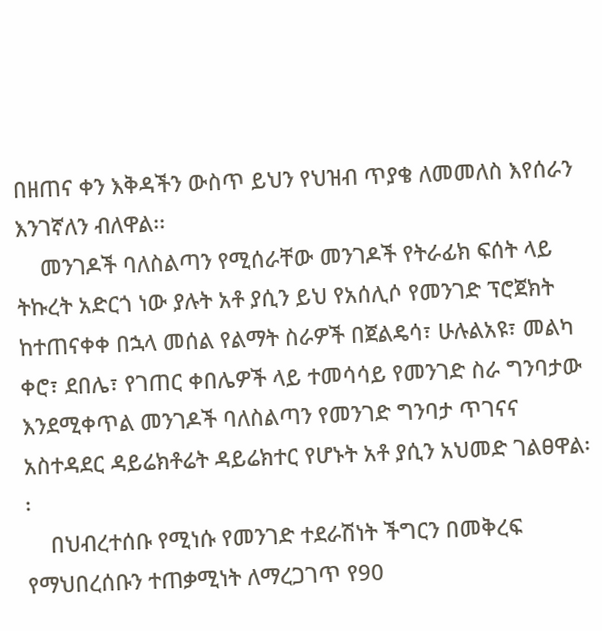በዘጠና ቀን እቅዳችን ውስጥ ይህን የህዝብ ጥያቄ ለመመለስ እየሰራን እንገኛለን ብለዋል፡፡
    መንገዶች ባለስልጣን የሚሰራቸው መንገዶች የትራፊክ ፍሰት ላይ ትኩረት አድርጎ ነው ያሉት አቶ ያሲን ይህ የአሰሊሶ የመንገድ ፕሮጀክት ከተጠናቀቀ በኋላ መሰል የልማት ስራዎች በጀልዴሳ፣ ሁሉልአዩ፣ መልካ ቀሮ፣ ደበሌ፣ የገጠር ቀበሌዎች ላይ ተመሳሳይ የመንገድ ስራ ግንባታው እንደሚቀጥል መንገዶች ባለስልጣን የመንገድ ግንባታ ጥገናና አስተዳደር ዳይሬክቶሬት ዳይሬክተር የሆኑት አቶ ያሲን አህመድ ገልፀዋል፡፡
    በህብረተሰቡ የሚነሱ የመንገድ ተደራሽነት ችግርን በመቅረፍ የማህበረሰቡን ተጠቃሚነት ለማረጋገጥ የ90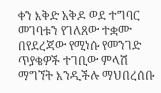ቀን እቅድ አቅዶ ወደ ተግባር መገባቱን የገለጸው ተቋሙ በየደረጃው የሚነሱ የመንገድ ጥያቄዎች ተገቢው ምላሽ ማግኘት እንዲችሉ ማህበረሰቡ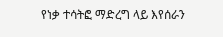የነቃ ተሳትፎ ማድረግ ላይ እየሰራን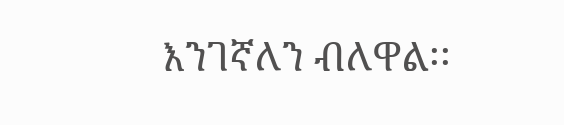እንገኛለን ብለዋል፡፡